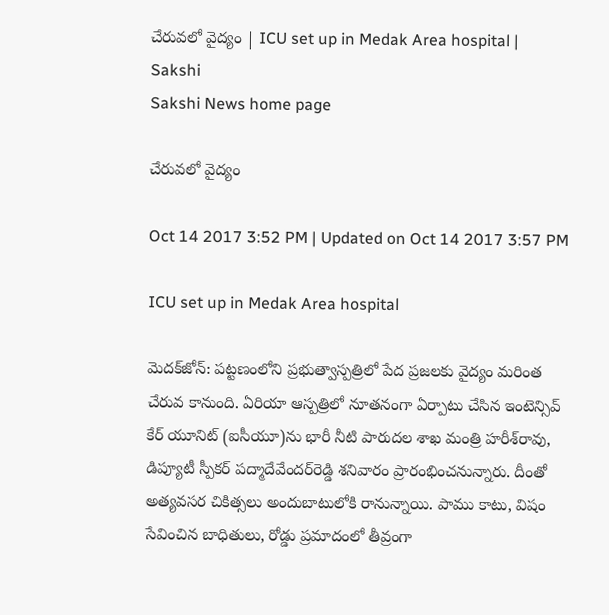చేరువలో వైద్యం | ICU set up in Medak Area hospital | Sakshi
Sakshi News home page

చేరువలో వైద్యం

Oct 14 2017 3:52 PM | Updated on Oct 14 2017 3:57 PM

ICU set up in Medak Area hospital

మెదక్‌జోన్‌: పట్టణంలోని ప్రభుత్వాస్పత్రిలో పేద ప్రజలకు వైద్యం మరింత చేరువ కానుంది. ఏరియా ఆస్పత్రిలో నూతనంగా ఏర్పాటు చేసిన ఇంటెన్సివ్‌ కేర్‌ యూనిట్‌ (ఐసీయూ)ను భారీ నీటి పారుదల శాఖ మంత్రి హరీశ్‌రావు, డిప్యూటీ స్పీకర్‌ పద్మాదేవేందర్‌రెడ్డి శనివారం ప్రారంభించనున్నారు. దీంతో అత్యవసర చికిత్సలు అందుబాటులోకి రానున్నాయి. పాము కాటు, విషం సేవించిన బాధితులు, రోడ్డు ప్రమాదంలో తీవ్రంగా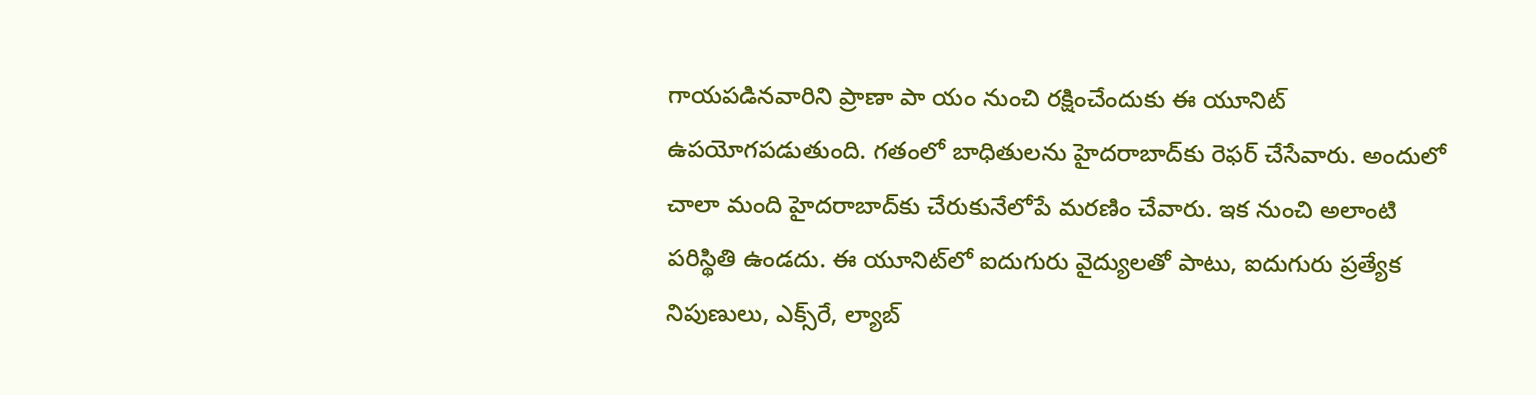గాయపడినవారిని ప్రాణా పా యం నుంచి రక్షించేందుకు ఈ యూనిట్‌ ఉపయోగపడుతుంది. గతంలో బాధితులను హైదరాబాద్‌కు రెఫర్‌ చేసేవారు. అందులో చాలా మంది హైదరాబాద్‌కు చేరుకునేలోపే మరణిం చేవారు. ఇక నుంచి అలాంటి పరిస్థితి ఉండదు. ఈ యూనిట్‌లో ఐదుగురు వైద్యులతో పాటు, ఐదుగురు ప్రత్యేక నిపుణులు, ఎక్స్‌రే, ల్యాబ్‌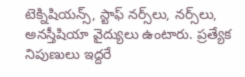టెక్నిషియన్స్, స్టాఫ్‌ నర్స్‌లు, నర్స్‌లు, అనస్తీషియా వైద్యులు ఉంటారు. ప్రత్యేక నిపుణులు ఇద్దరే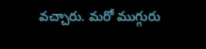వచ్చారు. మరో ముగ్గురు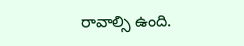రావాల్సి ఉంది.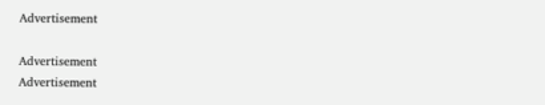Advertisement

Advertisement
Advertisement